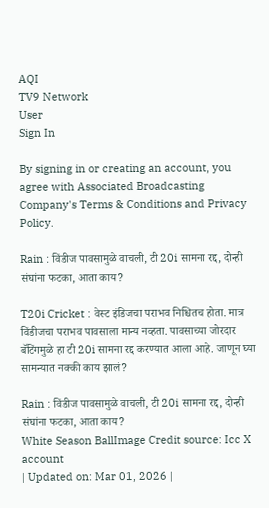AQI
TV9 Network
User
Sign In

By signing in or creating an account, you agree with Associated Broadcasting Company's Terms & Conditions and Privacy Policy.

Rain : विंडीज पावसामुळे वाचली, टी 20i सामना रद्द, दोन्ही संघांना फटका, आता काय?

T20i Cricket : वेस्ट इंडिजचा पराभव निश्चितच होता. मात्र विंडीजचा पराभव पावसाला मान्य नव्हता. पावसाच्या जोरदार बॅटिंगमुळे हा टी 20i सामना रद्द करण्यात आला आहे. जाणून घ्या सामन्यात नक्की काय झालं?

Rain : विंडीज पावसामुळे वाचली, टी 20i सामना रद्द, दोन्ही संघांना फटका, आता काय?
White Season BallImage Credit source: Icc X account
| Updated on: Mar 01, 2026 |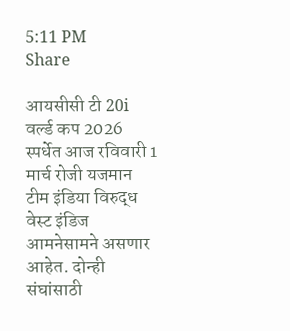5:11 PM
Share

आयसीसी टी 20i वर्ल्ड कप 2026 स्पर्धेत आज रविवारी 1 मार्च रोजी यजमान टीम इंडिया विरुद्ध वेस्ट इंडिज आमनेसामने असणार आहेत. दोन्ही संघांसाठी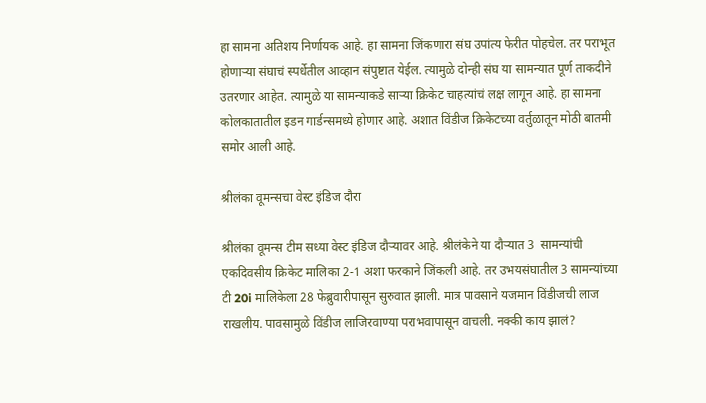हा सामना अतिशय निर्णायक आहे. हा सामना जिंकणारा संघ उपांत्य फेरीत पोहचेल. तर पराभूत होणाऱ्या संघाचं स्पर्धेतील आव्हान संपुष्टात येईल. त्यामुळे दोन्ही संघ या सामन्यात पूर्ण ताकदीने उतरणार आहेत. त्यामुळे या सामन्याकडे साऱ्या क्रिकेट चाहत्यांचं लक्ष लागून आहे. हा सामना कोलकातातील इडन गार्डन्समध्ये होणार आहे. अशात विंडीज क्रिकेटच्या वर्तुळातून मोठी बातमी समोर आली आहे.

श्रीलंका वूमन्सचा वेस्ट इंडिज दौरा

श्रीलंका वूमन्स टीम सध्या वेस्ट इंडिज दौऱ्यावर आहे. श्रीलंकेने या दौऱ्यात 3  सामन्यांची एकदिवसीय क्रिकेट मालिका 2-1 अशा फरकाने जिंकली आहे. तर उभयसंघातील 3 सामन्यांच्या टी 20i मालिकेला 28 फेब्रुवारीपासून सुरुवात झाली. मात्र पावसाने यजमान विंडीजची लाज राखलीय. पावसामुळे विंडीज लाजिरवाण्या पराभवापासून वाचली. नक्की काय झालं?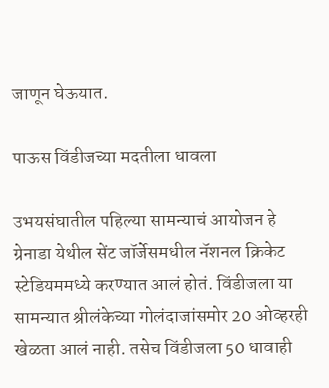जाणून घेऊयात.

पाऊस विंडीजच्या मदतीला धावला

उभयसंघातील पहिल्या सामन्याचं आयोजन हे ग्रेनाडा येथील सेंट जॉर्जेसमधील नॅशनल क्रिकेट स्टेडियममध्ये करण्यात आलं होतं. विंडीजला या सामन्यात श्रीलंकेच्या गोलंदाजांसमोर 20 ओव्हरही खेळता आलं नाही. तसेच विंडीजला 50 धावाही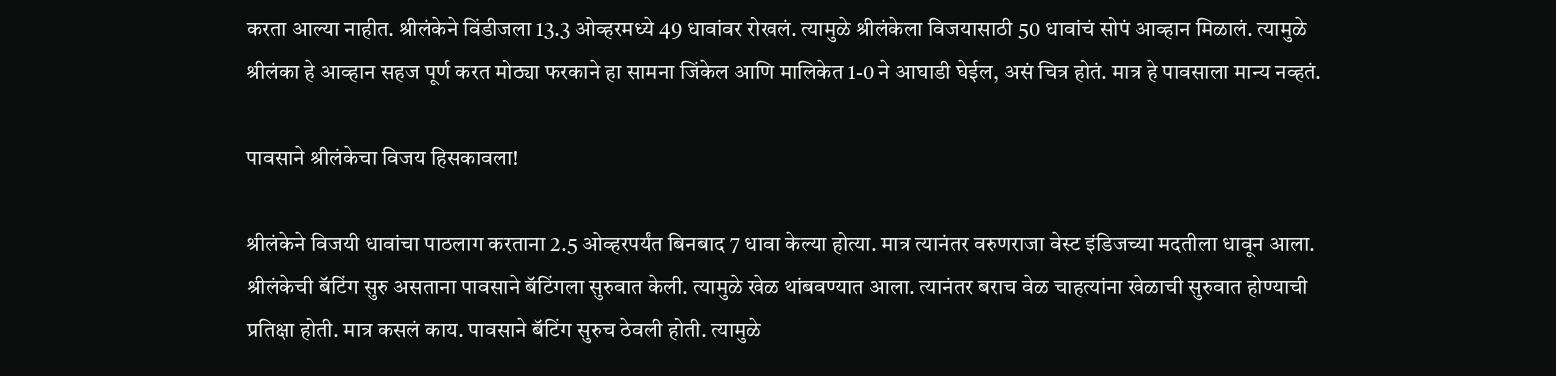करता आल्या नाहीत. श्रीलंकेने विंडीजला 13.3 ओव्हरमध्ये 49 धावांवर रोखलं. त्यामुळे श्रीलंकेला विजयासाठी 50 धावांचं सोपं आव्हान मिळालं. त्यामुळे श्रीलंका हे आव्हान सहज पूर्ण करत मोठ्या फरकाने हा सामना जिंकेल आणि मालिकेत 1-0 ने आघाडी घेईल, असं चित्र होतं. मात्र हे पावसाला मान्य नव्हतं.

पावसाने श्रीलंकेचा विजय हिसकावला!

श्रीलंकेने विजयी धावांचा पाठलाग करताना 2.5 ओव्हरपर्यंत बिनबाद 7 धावा केल्या होत्या. मात्र त्यानंतर वरुणराजा वेस्ट इंडिजच्या मदतीला धावून आला. श्रीलंकेची बॅटिंग सुरु असताना पावसाने बॅटिंगला सुरुवात केली. त्यामुळे खेळ थांबवण्यात आला. त्यानंतर बराच वेळ चाहत्यांना खेळाची सुरुवात होण्याची प्रतिक्षा होती. मात्र कसलं काय. पावसाने बॅटिंग सुरुच ठेवली होती. त्यामुळे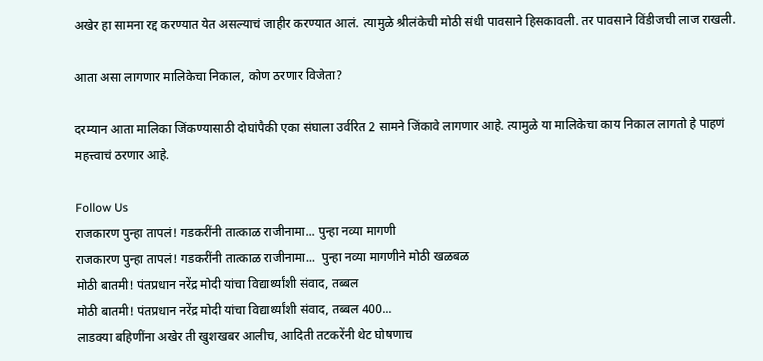अखेर हा सामना रद्द करण्यात येत असल्याचं जाहीर करण्यात आलं. त्यामुळे श्रीलंकेची मोठी संधी पावसाने हिसकावली. तर पावसाने विंडीजची लाज राखली.

आता असा लागणार मालिकेचा निकाल, कोण ठरणार विजेता?

दरम्यान आता मालिका जिंकण्यासाठी दोघांपैकी एका संघाला उर्वरित 2 सामने जिंकावे लागणार आहे. त्यामुळे या मालिकेचा काय निकाल लागतो हे पाहणं महत्त्वाचं ठरणार आहे.

Follow Us
राजकारण पुन्हा तापलं! गडकरींनी तात्काळ राजीनामा... पुन्हा नव्या मागणी
राजकारण पुन्हा तापलं! गडकरींनी तात्काळ राजीनामा...  पुन्हा नव्या मागणीने मोठी खळबळ
मोठी बातमी! पंतप्रधान नरेंद्र मोदी यांचा विद्यार्थ्यांशी संवाद, तब्बल
मोठी बातमी! पंतप्रधान नरेंद्र मोदी यांचा विद्यार्थ्यांशी संवाद, तब्बल 400...
लाडक्या बहिणींना अखेर ती खुशखबर आलीच, आदिती तटकरेंनी थेट घोषणाच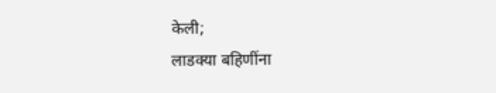केली;
लाडक्या बहिणींना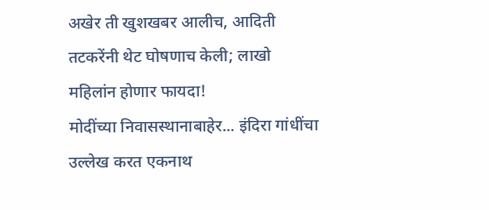अखेर ती खुशखबर आलीच, आदिती तटकरेंनी थेट घोषणाच केली; लाखो महिलांन होणार फायदा!
मोदींच्या निवासस्थानाबाहेर... इंदिरा गांधींचा उल्लेख करत एकनाथ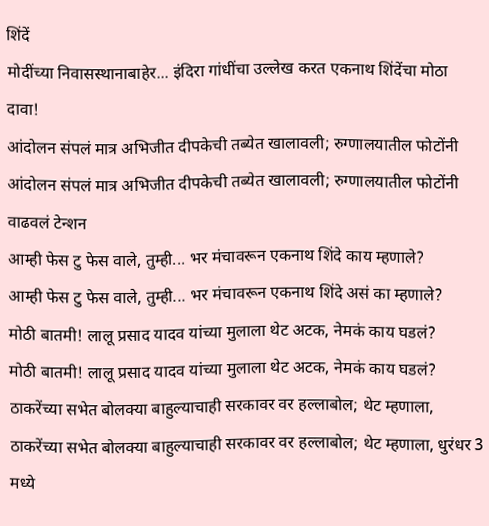शिंदें
मोदींच्या निवासस्थानाबाहेर... इंदिरा गांधींचा उल्लेख करत एकनाथ शिंदेंचा मोठा दावा!
आंदोलन संपलं मात्र अभिजीत दीपकेची तब्येत खालावली; रुग्णालयातील फोटोंनी
आंदोलन संपलं मात्र अभिजीत दीपकेची तब्येत खालावली; रुग्णालयातील फोटोंनी वाढवलं टेन्शन
आम्ही फेस टु फेस वाले, तुम्ही... भर मंचावरून एकनाथ शिंदे काय म्हणाले?
आम्ही फेस टु फेस वाले, तुम्ही... भर मंचावरून एकनाथ शिंदे असं का म्हणाले?
मोठी बातमी! लालू प्रसाद यादव यांच्या मुलाला थेट अटक, नेमकं काय घडलं?
मोठी बातमी! लालू प्रसाद यादव यांच्या मुलाला थेट अटक, नेमकं काय घडलं?
ठाकरेंच्या सभेत बोलक्या बाहुल्याचाही सरकावर वर हल्लाबोल; थेट म्हणाला,
ठाकरेंच्या सभेत बोलक्या बाहुल्याचाही सरकावर वर हल्लाबोल; थेट म्हणाला, धुरंधर 3 मध्ये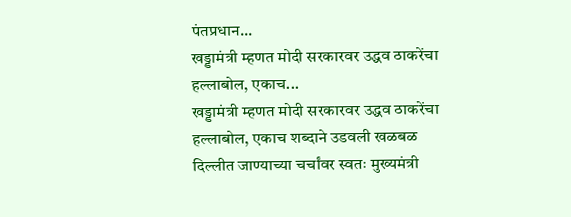पंतप्रधान...
खड्डामंत्री म्हणत मोदी सरकारवर उद्धव ठाकरेंचा हल्लाबोल, एकाच...
खड्डामंत्री म्हणत मोदी सरकारवर उद्धव ठाकरेंचा हल्लाबोल, एकाच शब्दाने उडवली खळबळ
दिल्लीत जाण्याच्या चर्चांवर स्वतः मुख्यमंत्री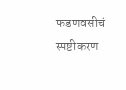फडणवसीचं स्पष्टीकरण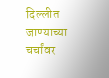दिल्लीत जाण्याच्या चर्चांवर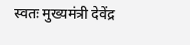स्वतः मुख्यमंत्री देवेंद्र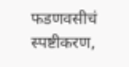फडणवसीचं स्पष्टीकरण,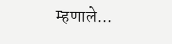म्हणाले...